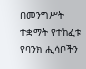በመንግሥት ተቋማት የተከፈቱ የባንክ ሒሳቦችን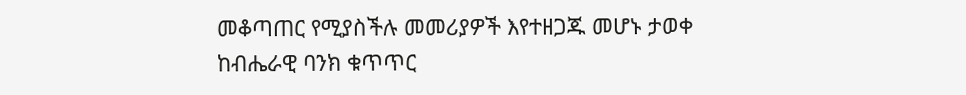መቆጣጠር የሚያስችሉ መመሪያዎች እየተዘጋጁ መሆኑ ታወቀ
ከብሔራዊ ባንክ ቁጥጥር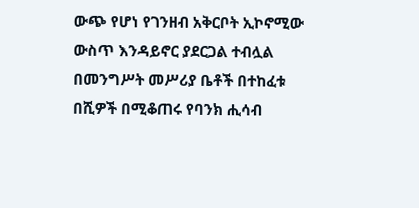ውጭ የሆነ የገንዘብ አቅርቦት ኢኮኖሚው ውስጥ እንዳይኖር ያደርጋል ተብሏል በመንግሥት መሥሪያ ቤቶች በተከፈቱ በሺዎች በሚቆጠሩ የባንክ ሒሳብ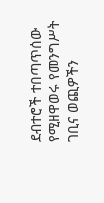ደብተሮች ተበጣጥሰው የሚዘዋወሩ የመንግሥት ገቢና ወጪዎችን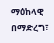ማዕከላዊ በማድረግ፣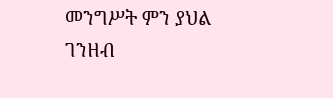መንግሥት ምን ያህል ገንዘብ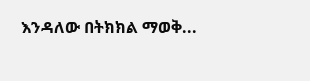እንዳለው በትክክል ማወቅ...